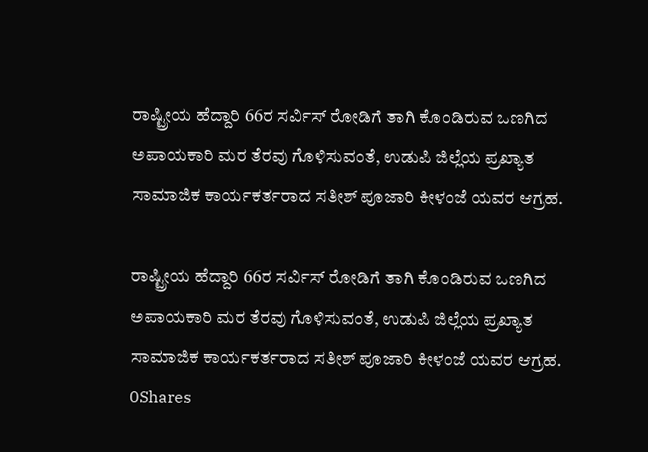ರಾಷ್ಟ್ರೀಯ ಹೆದ್ದಾರಿ 66ರ ಸರ್ವಿಸ್ ರೋಡಿಗೆ ತಾಗಿ ಕೊಂಡಿರುವ ಒಣಗಿದ ಅಪಾಯಕಾರಿ ಮರ ತೆರವು ಗೊಳಿಸುವಂತೆ, ಉಡುಪಿ ಜಿಲ್ಲೆಯ ಪ್ರಖ್ಯಾತ ಸಾಮಾಜಿಕ ಕಾರ್ಯಕರ್ತರಾದ ಸತೀಶ್ ಪೂಜಾರಿ ಕೀಳಂಜೆ ಯವರ ಆಗ್ರಹ.

ರಾಷ್ಟ್ರೀಯ ಹೆದ್ದಾರಿ 66ರ ಸರ್ವಿಸ್ ರೋಡಿಗೆ ತಾಗಿ ಕೊಂಡಿರುವ ಒಣಗಿದ ಅಪಾಯಕಾರಿ ಮರ ತೆರವು ಗೊಳಿಸುವಂತೆ, ಉಡುಪಿ ಜಿಲ್ಲೆಯ ಪ್ರಖ್ಯಾತ ಸಾಮಾಜಿಕ ಕಾರ್ಯಕರ್ತರಾದ ಸತೀಶ್ ಪೂಜಾರಿ ಕೀಳಂಜೆ ಯವರ ಆಗ್ರಹ.
0Shares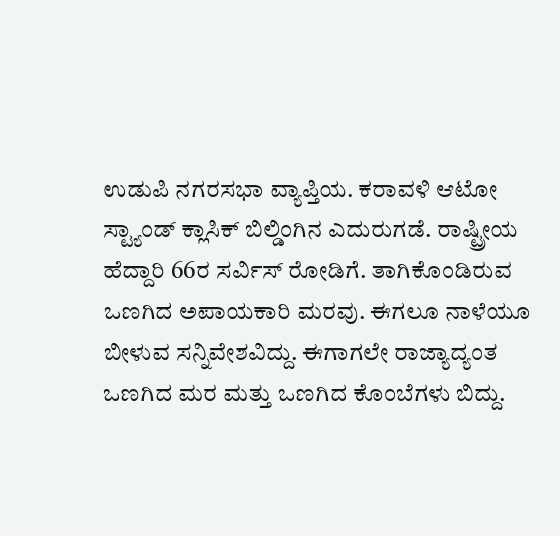ಉಡುಪಿ ನಗರಸಭಾ ವ್ಯಾಪ್ತಿಯ. ಕರಾವಳಿ ಆಟೋ ಸ್ಟ್ಯಾಂಡ್ ಕ್ಲಾಸಿಕ್ ಬಿಲ್ಡಿಂಗಿನ ಎದುರುಗಡೆ. ರಾಷ್ಟ್ರೀಯ ಹೆದ್ದಾರಿ 66ರ ಸರ್ವಿಸ್ ರೋಡಿಗೆ. ತಾಗಿಕೊಂಡಿರುವ ಒಣಗಿದ ಅಪಾಯಕಾರಿ ಮರವು. ಈಗಲೂ ನಾಳೆಯೂ ಬೀಳುವ ಸನ್ನಿವೇಶವಿದ್ದು. ಈಗಾಗಲೇ ರಾಜ್ಯಾದ್ಯಂತ ಒಣಗಿದ ಮರ ಮತ್ತು ಒಣಗಿದ ಕೊಂಬೆಗಳು ಬಿದ್ದು.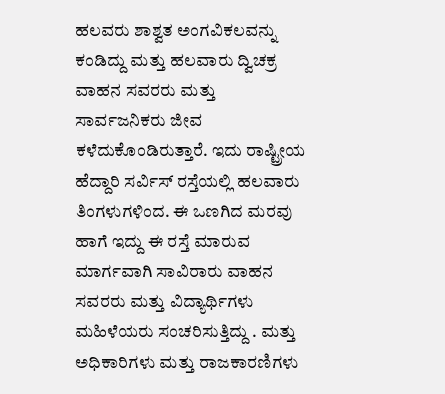ಹಲವರು ಶಾಶ್ವತ ಅಂಗವಿಕಲವನ್ನು ಕಂಡಿದ್ದು ಮತ್ತು ಹಲವಾರು ದ್ವಿಚಕ್ರ ವಾಹನ ಸವರರು ಮತ್ತು ಸಾರ್ವಜನಿಕರು ಜೀವ ಕಳೆದುಕೊಂಡಿರುತ್ತಾರೆ. ಇದು ರಾಷ್ಟ್ರೀಯ ಹೆದ್ದಾರಿ ಸರ್ವಿಸ್ ರಸ್ತೆಯಲ್ಲಿ ಹಲವಾರು ತಿಂಗಳುಗಳಿಂದ. ಈ ಒಣಗಿದ ಮರವು ಹಾಗೆ ಇದ್ದು ಈ ರಸ್ತೆ ಮಾರುವ ಮಾರ್ಗವಾಗಿ ಸಾವಿರಾರು ವಾಹನ ಸವರರು ಮತ್ತು ವಿದ್ಯಾರ್ಥಿಗಳು ಮಹಿಳೆಯರು ಸಂಚರಿಸುತ್ತಿದ್ದು . ಮತ್ತು ಅಧಿಕಾರಿಗಳು ಮತ್ತು ರಾಜಕಾರಣಿಗಳು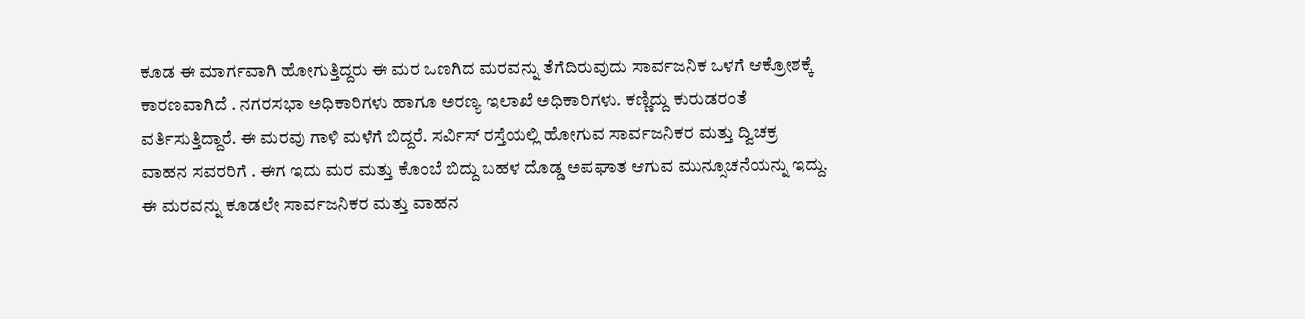ಕೂಡ ಈ ಮಾರ್ಗವಾಗಿ ಹೋಗುತ್ತಿದ್ದರು ಈ ಮರ ಒಣಗಿದ ಮರವನ್ನು ತೆಗೆದಿರುವುದು ಸಾರ್ವಜನಿಕ ಒಳಗೆ ಆಕ್ರೋಶಕ್ಕೆ ಕಾರಣವಾಗಿದೆ . ನಗರಸಭಾ ಅಧಿಕಾರಿಗಳು ಹಾಗೂ ಅರಣ್ಯ ಇಲಾಖೆ ಅಧಿಕಾರಿಗಳು. ಕಣ್ಣಿದ್ದು ಕುರುಡರಂತೆ ವರ್ತಿಸುತ್ತಿದ್ದಾರೆ. ಈ ಮರವು ಗಾಳಿ ಮಳೆಗೆ ಬಿದ್ದರೆ. ಸರ್ವಿಸ್ ರಸ್ತೆಯಲ್ಲಿ ಹೋಗುವ ಸಾರ್ವಜನಿಕರ ಮತ್ತು ದ್ವಿಚಕ್ರ ವಾಹನ ಸವರರಿಗೆ . ಈಗ ಇದು ಮರ ಮತ್ತು ಕೊಂಬೆ ಬಿದ್ದು ಬಹಳ ದೊಡ್ಡ ಅಪಘಾತ ಆಗುವ ಮುನ್ಸೂಚನೆಯನ್ನು ಇದ್ದು. ಈ ಮರವನ್ನು ಕೂಡಲೇ ಸಾರ್ವಜನಿಕರ ಮತ್ತು ವಾಹನ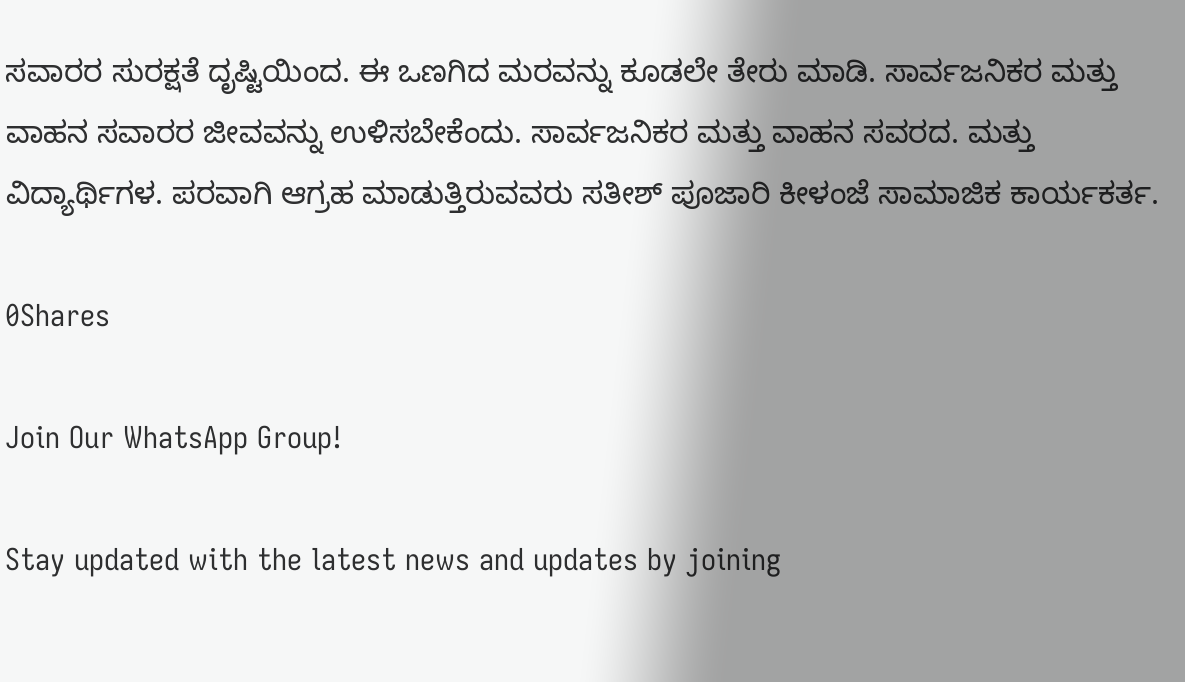ಸವಾರರ ಸುರಕ್ಷತೆ ದೃಷ್ಟಿಯಿಂದ. ಈ ಒಣಗಿದ ಮರವನ್ನು ಕೂಡಲೇ ತೇರು ಮಾಡಿ. ಸಾರ್ವಜನಿಕರ ಮತ್ತು ವಾಹನ ಸವಾರರ ಜೀವವನ್ನು ಉಳಿಸಬೇಕೆಂದು. ಸಾರ್ವಜನಿಕರ ಮತ್ತು ವಾಹನ ಸವರದ. ಮತ್ತು ವಿದ್ಯಾರ್ಥಿಗಳ. ಪರವಾಗಿ ಆಗ್ರಹ ಮಾಡುತ್ತಿರುವವರು ಸತೀಶ್ ಪೂಜಾರಿ ಕೀಳಂಜೆ ಸಾಮಾಜಿಕ ಕಾರ್ಯಕರ್ತ.

0Shares

Join Our WhatsApp Group!

Stay updated with the latest news and updates by joining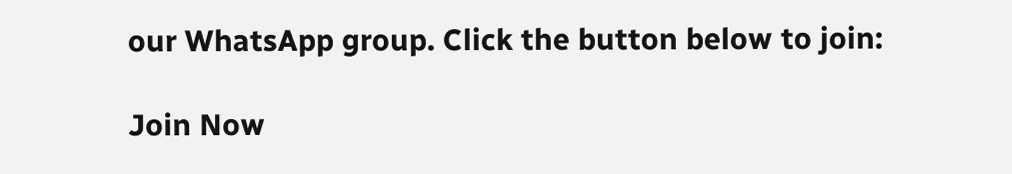our WhatsApp group. Click the button below to join:

Join Now